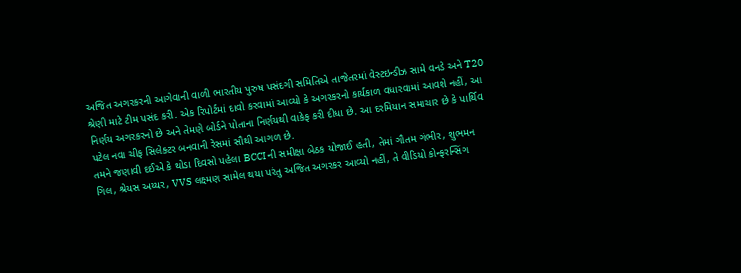અજિત અગરકરની આગેવાની વાળી ભારતીય પુરુષ પસંદગી સમિતિએ તાજેતરમાં વેસ્ટઇન્ડીઝ સામે વનડે અને T20 શ્રેણી માટે ટીમ પસંદ કરી. એક રિપોર્ટમાં દાવો કરવામાં આવ્યો કે અગરકરનો કાર્યકાળ વધારવામાં આવશે નહીં, આ નિર્ણય અગરકરનો છે અને તેમણે બોર્ડને પોતાના નિર્ણયથી વાકેફ કરી દીધા છે. આ દરમિયાન સમાચાર છે કે પાર્થિવ પટેલ નવા ચીફ સિલેક્ટર બનવાની રેસમાં સૌથી આગળ છે.
તમને જણાવી દઈએ કે થોડા દિવસો પહેલા BCCI ની સમીક્ષા બેઠક યોજાઈ હતી, તેમાં ગૌતમ ગંભીર, શુભમન ગિલ, શ્રેયસ અય્યર, VVS લક્ષ્મણ સામેલ થયા પરંતુ અજિત અગરકર આવ્યો નહીં, તે વીડિયો કોન્ફરન્સિંગ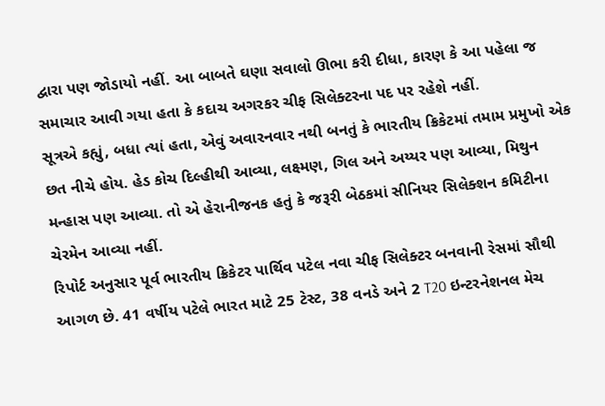દ્વારા પણ જોડાયો નહીં. આ બાબતે ઘણા સવાલો ઊભા કરી દીધા, કારણ કે આ પહેલા જ સમાચાર આવી ગયા હતા કે કદાચ અગરકર ચીફ સિલેક્ટરના પદ પર રહેશે નહીં.
સૂત્રએ કહ્યું, બધા ત્યાં હતા, એવું અવારનવાર નથી બનતું કે ભારતીય ક્રિકેટમાં તમામ પ્રમુખો એક છત નીચે હોય. હેડ કોચ દિલ્હીથી આવ્યા, લક્ષ્મણ, ગિલ અને અય્યર પણ આવ્યા, મિથુન મન્હાસ પણ આવ્યા. તો એ હેરાનીજનક હતું કે જરૂરી બેઠકમાં સીનિયર સિલેક્શન કમિટીના ચેરમેન આવ્યા નહીં.
રિપોર્ટ અનુસાર પૂર્વ ભારતીય ક્રિકેટર પાર્થિવ પટેલ નવા ચીફ સિલેક્ટર બનવાની રેસમાં સૌથી આગળ છે. 41 વર્ષીય પટેલે ભારત માટે 25 ટેસ્ટ, 38 વનડે અને 2 T20 ઇન્ટરનેશનલ મેચ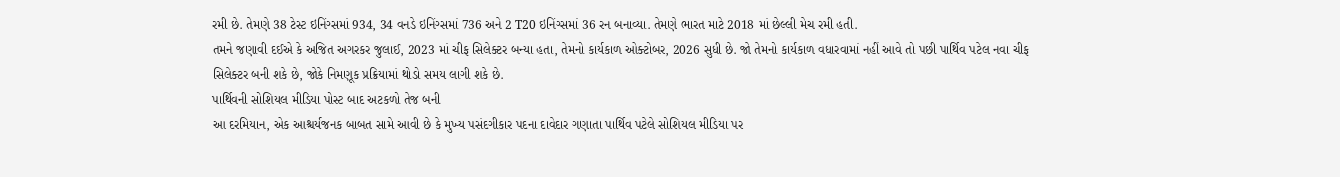રમી છે. તેમણે 38 ટેસ્ટ ઇનિંગ્સમાં 934, 34 વનડે ઇનિંગ્સમાં 736 અને 2 T20 ઇનિંગ્સમાં 36 રન બનાવ્યા. તેમણે ભારત માટે 2018 માં છેલ્લી મેચ રમી હતી.
તમને જણાવી દઈએ કે અજિત અગરકર જુલાઈ, 2023 માં ચીફ સિલેક્ટર બન્યા હતા, તેમનો કાર્યકાળ ઓક્ટોબર, 2026 સુધી છે. જો તેમનો કાર્યકાળ વધારવામાં નહીં આવે તો પછી પાર્થિવ પટેલ નવા ચીફ સિલેક્ટર બની શકે છે, જોકે નિમણૂક પ્રક્રિયામાં થોડો સમય લાગી શકે છે.
પાર્થિવની સોશિયલ મીડિયા પોસ્ટ બાદ અટકળો તેજ બની
આ દરમિયાન, એક આશ્ચર્યજનક બાબત સામે આવી છે કે મુખ્ય પસંદગીકાર પદના દાવેદાર ગણાતા પાર્થિવ પટેલે સોશિયલ મીડિયા પર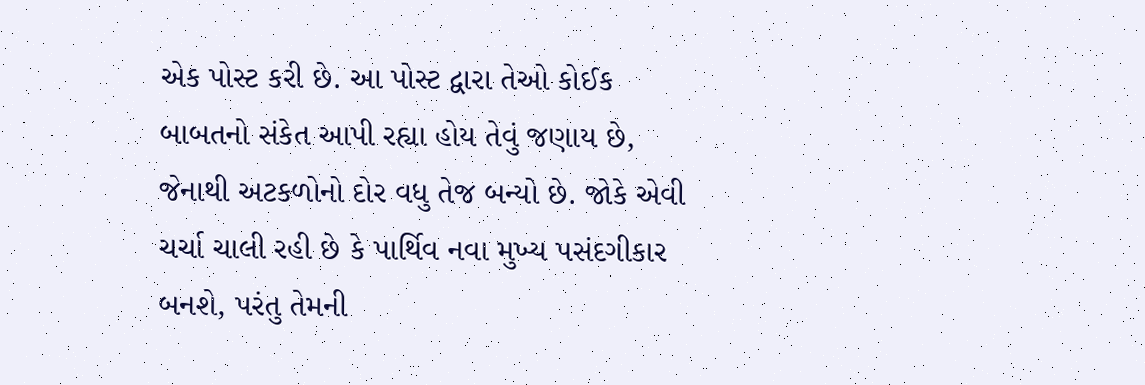એક પોસ્ટ કરી છે. આ પોસ્ટ દ્વારા તેઓ કોઈક બાબતનો સંકેત આપી રહ્યા હોય તેવું જણાય છે, જેનાથી અટકળોનો દોર વધુ તેજ બન્યો છે. જોકે એવી ચર્ચા ચાલી રહી છે કે પાર્થિવ નવા મુખ્ય પસંદગીકાર બનશે, પરંતુ તેમની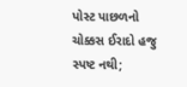પોસ્ટ પાછળનો ચોક્કસ ઈરાદો હજુ સ્પષ્ટ નથી;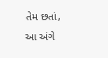તેમ છતાં, આ અંગે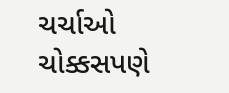ચર્ચાઓ ચોક્કસપણે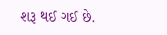શરૂ થઈ ગઈ છે.